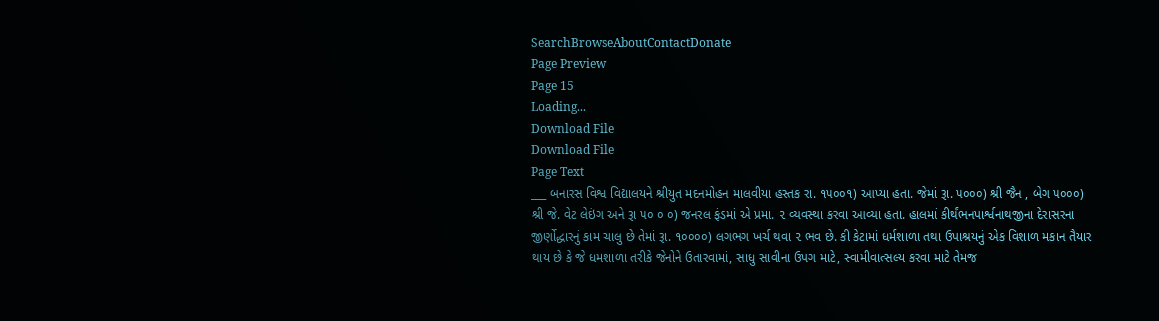SearchBrowseAboutContactDonate
Page Preview
Page 15
Loading...
Download File
Download File
Page Text
___ બનારસ વિશ્વ વિદ્યાલયને શ્રીયુત મદનમોહન માલવીયા હસ્તક રા. ૧૫૦૦૧) આપ્યા હતા. જેમાં રૂા. ૫૦૦૦) શ્રી જૈન , બેગ ૫૦૦૦) શ્રી જે. વેટ લેઇંગ અને રૂા ૫૦ ૦ ૦) જનરલ ફંડમાં એ પ્રમા. ૨ વ્યવસ્થા કરવા આવ્યા હતા. હાલમાં કીર્થંભનપાર્શ્વનાથજીના દેરાસરના જીર્ણોદ્ધારનું કામ ચાલુ છે તેમાં રૂા. ૧૦૦૦૦) લગભગ ખર્ચ થવા ૨ ભવ છે. કી કેટામાં ધર્મશાળા તથા ઉપાશ્રયનું એક વિશાળ મકાન તૈયાર થાય છે કે જે ધમશાળા તરીકે જેનોને ઉતારવામાં, સાધુ સાવીના ઉપગ માટે, સ્વામીવાત્સલ્ય કરવા માટે તેમજ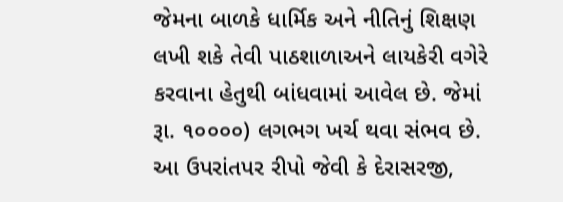જેમના બાળકે ધાર્મિક અને નીતિનું શિક્ષણ લખી શકે તેવી પાઠશાળાઅને લાયકેરી વગેરે કરવાના હેતુથી બાંધવામાં આવેલ છે. જેમાં રૂા. ૧૦૦૦૦) લગભગ ખર્ચ થવા સંભવ છે. આ ઉપરાંતપર રીપો જેવી કે દેરાસરજી,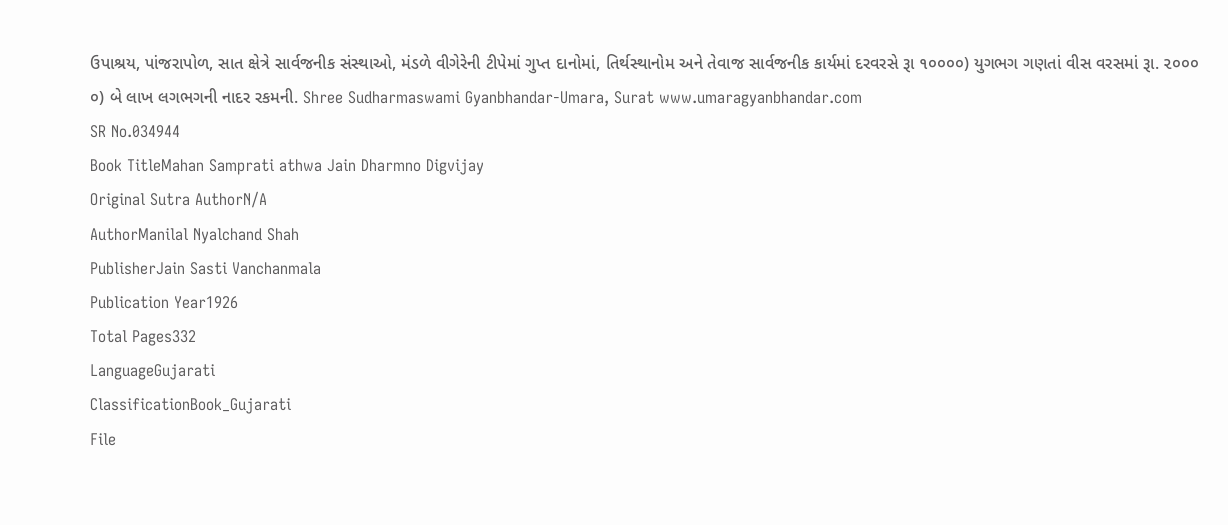ઉપાશ્રય, પાંજરાપોળ, સાત ક્ષેત્રે સાર્વજનીક સંસ્થાઓ, મંડળે વીગેરેની ટીપેમાં ગુપ્ત દાનોમાં, તિર્થસ્થાનોમ અને તેવાજ સાર્વજનીક કાર્યમાં દરવરસે રૂા ૧૦૦૦૦) યુગભગ ગણતાં વીસ વરસમાં રૂા. ૨૦૦૦ ૦) બે લાખ લગભગની નાદર રકમની. Shree Sudharmaswami Gyanbhandar-Umara, Surat www.umaragyanbhandar.com
SR No.034944
Book TitleMahan Samprati athwa Jain Dharmno Digvijay
Original Sutra AuthorN/A
AuthorManilal Nyalchand Shah
PublisherJain Sasti Vanchanmala
Publication Year1926
Total Pages332
LanguageGujarati
ClassificationBook_Gujarati
File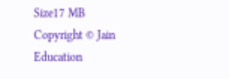Size17 MB
Copyright © Jain Education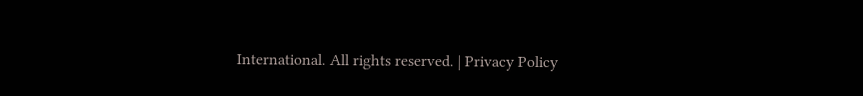International. All rights reserved. | Privacy Policy